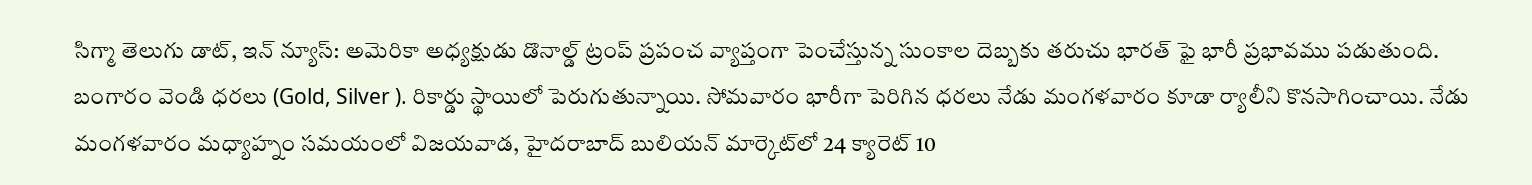సిగ్మా తెలుగు డాట్, ఇన్ న్యూస్: అమెరికా అధ్యక్షుడు డొనాల్డ్ ట్రంప్ ప్రపంచ వ్యాప్తంగా పెంచేస్తున్న సుంకాల దెబ్బకు తరుచు భారత్ ఫై భారీ ప్రభావము పడుతుంది. బంగారం వెండి ధరలు (Gold, Silver ). రికార్డు స్థాయిలో పెరుగుతున్నాయి. సోమవారం భారీగా పెరిగిన ధరలు నేడు మంగళవారం కూడా ర్యాలీని కొనసాగించాయి. నేడు మంగళవారం మధ్యాహ్నం సమయంలో విజయవాడ, హైదరాబాద్ బులియన్ మార్కెట్‌లో 24 క్యారెట్ 10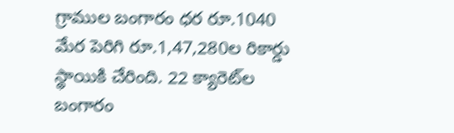గ్రాముల బంగారం ధర రూ.1040 మేర పెరిగి రూ.1,47,280ల రికార్డు స్థాయికి చేరింది. 22 క్యారెట్‌ల బంగారం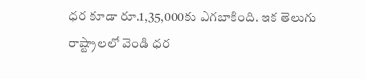ధర కూడా రూ.1,35,000కు ఎగబాకింది. ఇక తెలుగు రాష్ట్రాలలో వెండి ధర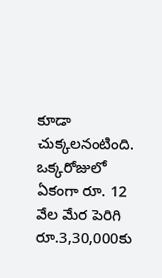కూడా చుక్కలనంటింది. ఒక్కరోజులో ఏకంగా రూ. 12 వేల మేర పెరిగి రూ.3,30,000కు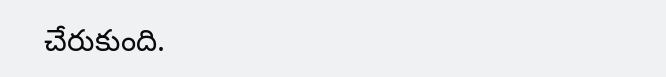చేరుకుంది.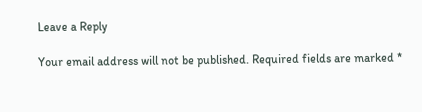Leave a Reply

Your email address will not be published. Required fields are marked *